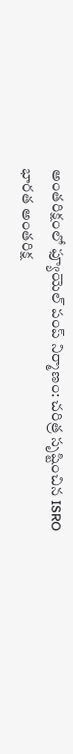అంతరిక్షంలో ఫ్యూయెల్ పంప్ నిర్మాణం: చరిత్ర సృష్టించిన ISRO
భారత అంతరిక్ష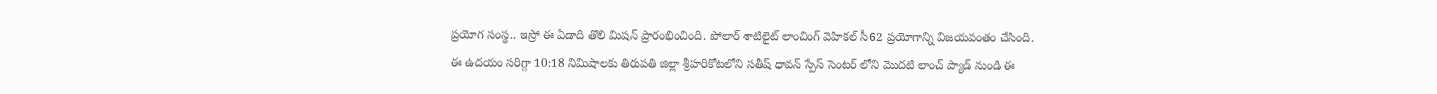ప్రయోగ సంస్థ.. ఇస్రో ఈ ఏడాది తొలి మిషన్ ప్రారంభించింది. పోలార్ శాటిలైట్ లాంచింగ్ వెహికల్ సీ62 ప్రయోగాన్ని విజయవంతం చేసింది. ఈ ఉదయం సరిగ్గా 10:18 నిమిషాలకు తిరుపతి జిల్లా శ్రీహరికోటలోని సతీష్ ధావన్ స్పేస్ సెంటర్ లోని మొదటి లాంచ్ ప్యాడ్ నుండి ఈ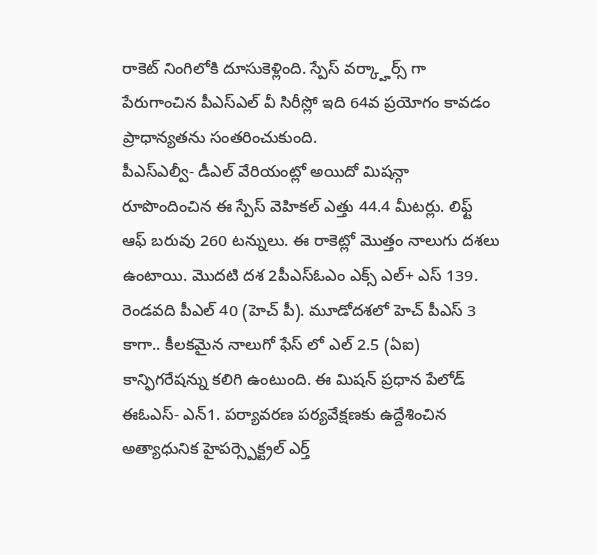రాకెట్ నింగిలోకి దూసుకెళ్లింది. స్పేస్ వర్క్హార్స్ గా పేరుగాంచిన పీఎస్ఎల్ వీ సిరీస్లో ఇది 64వ ప్రయోగం కావడం ప్రాధాన్యతను సంతరించుకుంది.
పీఎస్ఎల్వీ- డీఎల్ వేరియంట్లో అయిదో మిషన్గా రూపొందించిన ఈ స్పేస్ వెహికల్ ఎత్తు 44.4 మీటర్లు. లిఫ్ట్ ఆఫ్ బరువు 260 టన్నులు. ఈ రాకెట్లో మొత్తం నాలుగు దశలు ఉంటాయి. మొదటి దశ 2పీఎస్ఓఎం ఎక్స్ ఎల్+ ఎస్ 139. రెండవది పీఎల్ 40 (హెచ్ పీ). మూడోదశలో హెచ్ పీఎస్ 3 కాగా.. కీలకమైన నాలుగో ఫేస్ లో ఎల్ 2.5 (ఏఐ) కాన్ఫిగరేషన్ను కలిగి ఉంటుంది. ఈ మిషన్ ప్రధాన పేలోడ్ ఈఓఎస్- ఎన్1. పర్యావరణ పర్యవేక్షణకు ఉద్దేశించిన అత్యాధునిక హైపర్స్పెక్ట్రల్ ఎర్త్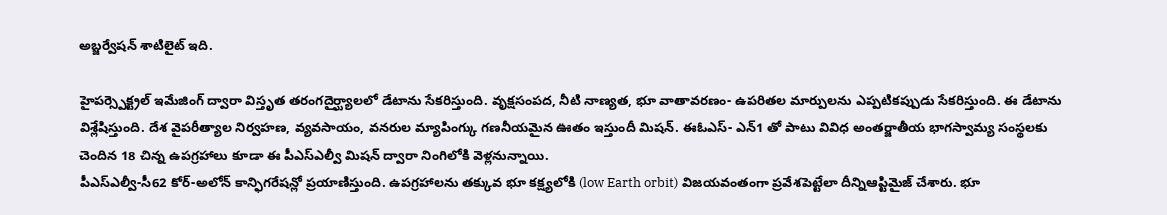అబ్జర్వేషన్ శాటిలైట్ ఇది.

హైపర్స్పెక్ట్రల్ ఇమేజింగ్ ద్వారా విస్తృత తరంగదైర్ఘ్యాలలో డేటాను సేకరిస్తుంది. వృక్షసంపద, నీటి నాణ్యత, భూ వాతావరణం- ఉపరితల మార్పులను ఎప్పటికప్పుడు సేకరిస్తుంది. ఈ డేటాను విశ్లేషిస్తుంది. దేశ వైపరీత్యాల నిర్వహణ, వ్యవసాయం, వనరుల మ్యాపింగ్కు గణనీయమైన ఊతం ఇస్తుందీ మిషన్. ఈఓఎస్- ఎన్1 తో పాటు వివిధ అంతర్జాతీయ భాగస్వామ్య సంస్థలకు చెందిన 18 చిన్న ఉపగ్రహాలు కూడా ఈ పీఎస్ఎల్వీ మిషన్ ద్వారా నింగిలోకి వెళ్లనున్నాయి.
పీఎస్ఎల్వీ-సీ62 కోర్-అలోన్ కాన్ఫిగరేషన్లో ప్రయాణిస్తుంది. ఉపగ్రహాలను తక్కువ భూ కక్ష్యలోకి (low Earth orbit) విజయవంతంగా ప్రవేశపెట్టేలా దీన్నిఆప్టిమైజ్ చేశారు. భూ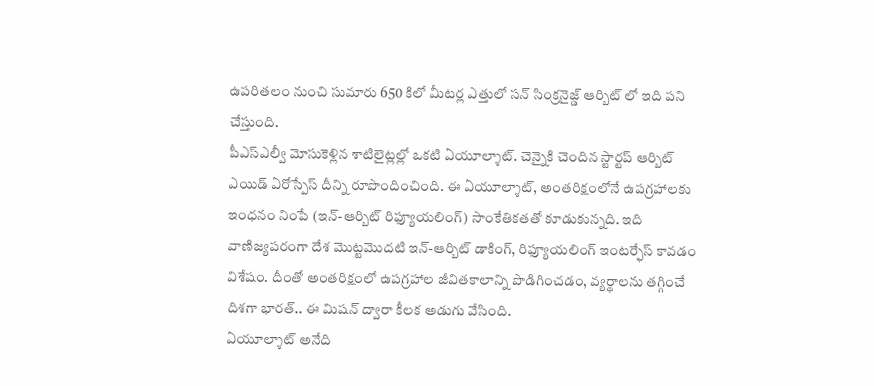ఉపరితలం నుంచి సుమారు 650 కిలో మీటర్ల ఎత్తులో సన్ సింక్రనైజ్డ్ ఆర్బిట్ లో ఇది పని చేస్తుంది.
పీఎస్ఎల్వీ మోసుకెళ్లిన శాటిలైట్లల్లో ఒకటి ఏయూల్శాట్. చెన్నైకి చెందిన స్టార్టప్ ఆర్బిట్ ఎయిడ్ ఏరోస్పేస్ దీన్ని రూపొందించింది. ఈ ఏయూల్శాట్, అంతరిక్షంలోనే ఉపగ్రహాలకు ఇంధనం నింపే (ఇన్-ఆర్బిట్ రిఫ్యూయలింగ్) సాంకేతికతతో కూడుకున్నది. ఇది వాణిజ్యపరంగా దేశ మొట్టమొదటి ఇన్-ఆర్బిట్ డాకింగ్, రిఫ్యూయలింగ్ ఇంటర్ఫేస్ కావడం విశేషం. దీంతో అంతరిక్షంలో ఉపగ్రహాల జీవితకాలాన్ని పొడిగించడం, వ్యర్థాలను తగ్గించే దిశగా భారత్.. ఈ మిషన్ ద్వారా కీలక అడుగు వేసింది.
ఏయూల్శాట్ అనేది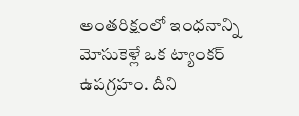అంతరిక్షంలో ఇంధనాన్ని మోసుకెళ్లే ఒక ట్యాంకర్ ఉపగ్రహం. దీని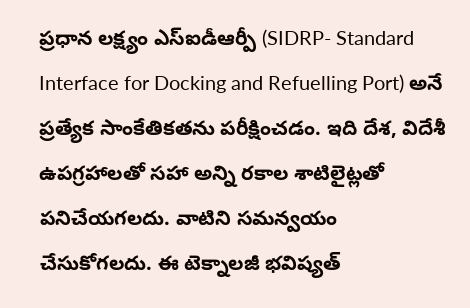ప్రధాన లక్ష్యం ఎస్ఐడీఆర్పీ (SIDRP- Standard Interface for Docking and Refuelling Port) అనే ప్రత్యేక సాంకేతికతను పరీక్షించడం. ఇది దేశ, విదేశీ ఉపగ్రహాలతో సహా అన్ని రకాల శాటిలైట్లతో పనిచేయగలదు. వాటిని సమన్వయం చేసుకోగలదు. ఈ టెక్నాలజీ భవిష్యత్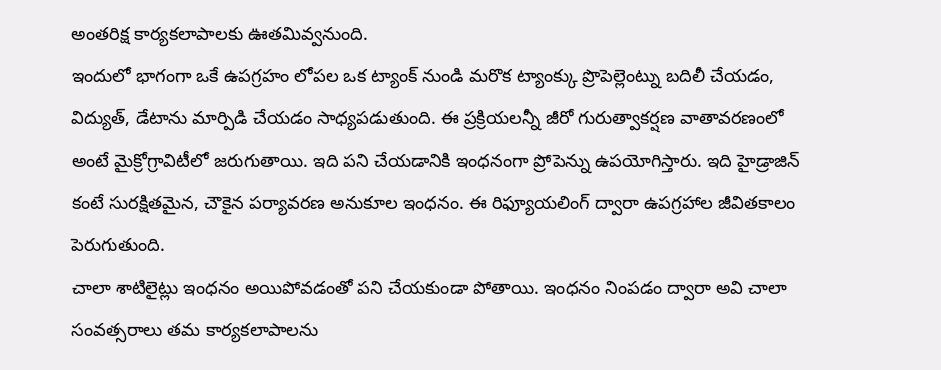అంతరిక్ష కార్యకలాపాలకు ఊతమివ్వనుంది.
ఇందులో భాగంగా ఒకే ఉపగ్రహం లోపల ఒక ట్యాంక్ నుండి మరొక ట్యాంక్కు ప్రొపెల్లెంట్ను బదిలీ చేయడం, విద్యుత్, డేటాను మార్పిడి చేయడం సాధ్యపడుతుంది. ఈ ప్రక్రియలన్నీ జీరో గురుత్వాకర్షణ వాతావరణంలో అంటే మైక్రోగ్రావిటీలో జరుగుతాయి. ఇది పని చేయడానికి ఇంధనంగా ప్రోపెన్ను ఉపయోగిస్తారు. ఇది హైడ్రాజిన్ కంటే సురక్షితమైన, చౌకైన పర్యావరణ అనుకూల ఇంధనం. ఈ రిఫ్యూయలింగ్ ద్వారా ఉపగ్రహాల జీవితకాలం పెరుగుతుంది.
చాలా శాటిలైట్లు ఇంధనం అయిపోవడంతో పని చేయకుండా పోతాయి. ఇంధనం నింపడం ద్వారా అవి చాలా సంవత్సరాలు తమ కార్యకలాపాలను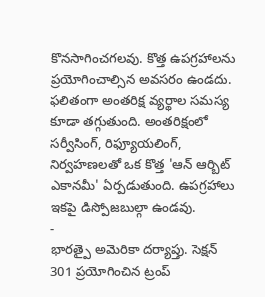కొనసాగించగలవు. కొత్త ఉపగ్రహాలను ప్రయోగించాల్సిన అవసరం ఉండదు. ఫలితంగా అంతరిక్ష వ్యర్థాల సమస్య కూడా తగ్గుతుంది. అంతరిక్షంలో సర్వీసింగ్, రిఫ్యూయలింగ్, నిర్వహణలతో ఒక కొత్త 'ఆన్ ఆర్బిట్ ఎకానమీ' ఏర్పడుతుంది. ఉపగ్రహాలు ఇకపై డిస్పోజబుల్గా ఉండవు.
-
భారత్పై అమెరికా దర్యాప్తు. సెక్షన్ 301 ప్రయోగించిన ట్రంప్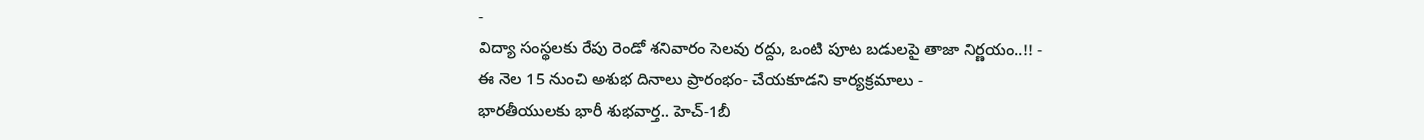-
విద్యా సంస్థలకు రేపు రెండో శనివారం సెలవు రద్దు, ఒంటి పూట బడులపై తాజా నిర్ణయం..!! -
ఈ నెల 15 నుంచి అశుభ దినాలు ప్రారంభం- చేయకూడని కార్యక్రమాలు -
భారతీయులకు భారీ శుభవార్త.. హెచ్-1బీ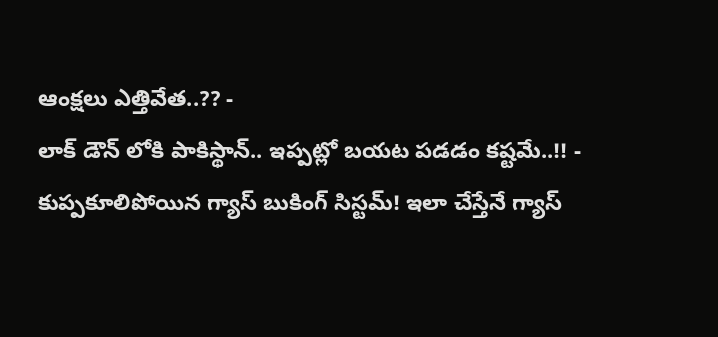ఆంక్షలు ఎత్తివేత..?? -
లాక్ డౌన్ లోకి పాకిస్థాన్.. ఇప్పట్లో బయట పడడం కష్టమే..!! -
కుప్పకూలిపోయిన గ్యాస్ బుకింగ్ సిస్టమ్! ఇలా చేస్తేనే గ్యాస్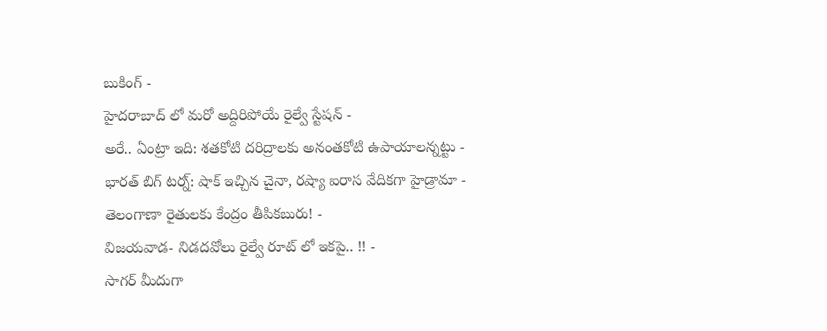బుకింగ్ -
హైదరాబాద్ లో మరో అద్దిరిపోయే రైల్వే స్టేషన్ -
అరే.. ఏంట్రా ఇది: శతకోటి దరిద్రాలకు అనంతకోటి ఉపాయాలన్నట్టు -
భారత్ బిగ్ టర్న్: షాక్ ఇచ్చిన చైనా, రష్యా ఐరాస వేదికగా హైడ్రామా -
తెలంగాణా రైతులకు కేంద్రం తీపికబురు! -
విజయవాడ- నిడదవోలు రైల్వే రూట్ లో ఇకపై.. !! -
సాగర్ మీదుగా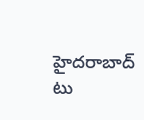హైదరాబాద్ టు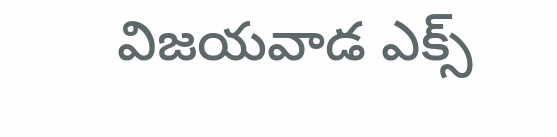విజయవాడ ఎక్స్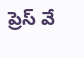ప్రెస్ వే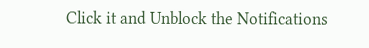Click it and Unblock the Notifications